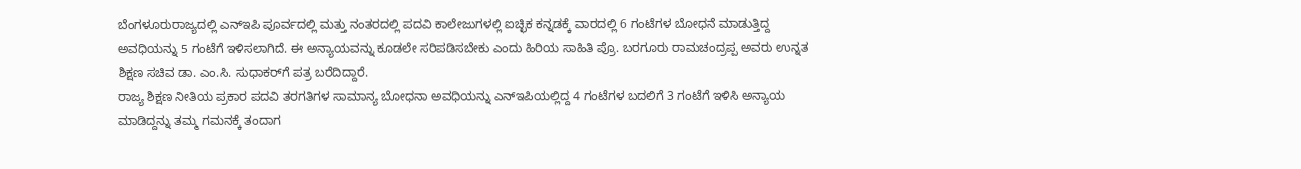ಬೆಂಗಳೂರುರಾಜ್ಯದಲ್ಲಿ ಎನ್‌ಇಪಿ ಪೂರ್ವದಲ್ಲಿ ಮತ್ತು ನಂತರದಲ್ಲಿ ಪದವಿ ಕಾಲೇಜುಗಳಲ್ಲಿ ಐಚ್ಛಿಕ ಕನ್ನಡಕ್ಕೆ ವಾರದಲ್ಲಿ 6 ಗಂಟೆಗಳ ಬೋಧನೆ ಮಾಡುತ್ತಿದ್ದ ಅವಧಿಯನ್ನು 5 ಗಂಟೆಗೆ ಇಳಿಸಲಾಗಿದೆ. ಈ ಅನ್ಯಾಯವನ್ನು ಕೂಡಲೇ ಸರಿಪಡಿಸಬೇಕು ಎಂದು ಹಿರಿಯ ಸಾಹಿತಿ ಪ್ರೊ. ಬರಗೂರು ರಾಮಚಂದ್ರಪ್ಪ ಅವರು ಉನ್ನತ ಶಿಕ್ಷಣ ಸಚಿವ ಡಾ. ಎಂ.ಸಿ. ಸುಧಾಕರ್‌ಗೆ ಪತ್ರ ಬರೆದಿದ್ದಾರೆ.
ರಾಜ್ಯ ಶಿಕ್ಷಣ ನೀತಿಯ ಪ್ರಕಾರ ಪದವಿ ತರಗತಿಗಳ ಸಾಮಾನ್ಯ ಬೋಧನಾ ಅವಧಿಯನ್ನು ಎನ್‌ಇಪಿಯಲ್ಲಿದ್ದ 4 ಗಂಟೆಗಳ ಬದಲಿಗೆ 3 ಗಂಟೆಗೆ ಇಳಿಸಿ ಅನ್ಯಾಯ ಮಾಡಿದ್ದನ್ನು ತಮ್ಮ ಗಮನಕ್ಕೆ ತಂದಾಗ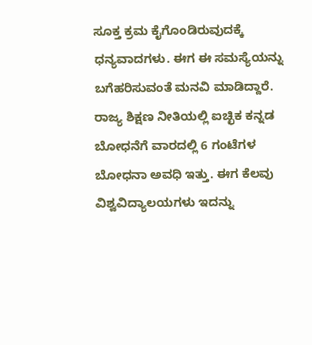ಸೂಕ್ತ ಕ್ರಮ ಕೈಗೊಂಡಿರುವುದಕ್ಕೆ ಧನ್ಯವಾದಗಳು. ಈಗ ಈ ಸಮಸ್ಯೆಯನ್ನು ಬಗೆಹರಿಸುವಂತೆ ಮನವಿ ಮಾಡಿದ್ದಾರೆ.
ರಾಜ್ಯ ಶಿಕ್ಷಣ ನೀತಿಯಲ್ಲಿ ಐಚ್ಛಿಕ ಕನ್ನಡ ಬೋಧನೆಗೆ ವಾರದಲ್ಲಿ 6 ಗಂಟೆಗಳ ಬೋಧನಾ ಅವಧಿ ಇತ್ತು. ಈಗ ಕೆಲವು ವಿಶ್ವವಿದ್ಯಾಲಯಗಳು ಇದನ್ನು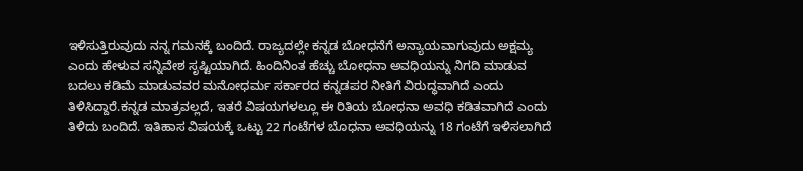ಇಳಿಸುತ್ತಿರುವುದು ನನ್ನ ಗಮನಕ್ಕೆ ಬಂದಿದೆ. ರಾಜ್ಯದಲ್ಲೇ ಕನ್ನಡ ಬೋಧನೆಗೆ ಅನ್ಯಾಯವಾಗುವುದು ಅಕ್ಷಮ್ಯ ಎಂದು ಹೇಳುವ ಸನ್ನಿವೇಶ ಸೃಷ್ಟಿಯಾಗಿದೆ. ಹಿಂದಿನಿಂತ ಹೆಚ್ಚು ಬೋಧನಾ ಅವಧಿಯನ್ನು ನಿಗದಿ ಮಾಡುವ ಬದಲು ಕಡಿಮೆ ಮಾಡುವವರ ಮನೋಧರ್ಮ ಸರ್ಕಾರದ ಕನ್ನಡಪರ ನೀತಿಗೆ ವಿರುದ್ಧವಾಗಿದೆ ಎಂದು ತಿಳಿಸಿದ್ದಾರೆ.ಕನ್ನಡ ಮಾತ್ರವಲ್ಲದೆ, ಇತರೆ ವಿಷಯಗಳಲ್ಲೂ ಈ ರಿತಿಯ ಬೋಧನಾ ಅವಧಿ ಕಡಿತವಾಗಿದೆ ಎಂದು ತಿಳಿದು ಬಂದಿದೆ. ಇತಿಹಾಸ ವಿಷಯಕ್ಕೆ ಒಟ್ಟು 22 ಗಂಟೆಗಳ ಬೊಧನಾ ಅವಧಿಯನ್ನು 18 ಗಂಟೆಗೆ ಇಳಿಸಲಾಗಿದೆ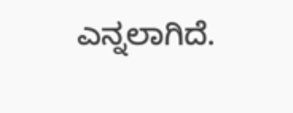ಎನ್ನಲಾಗಿದೆ.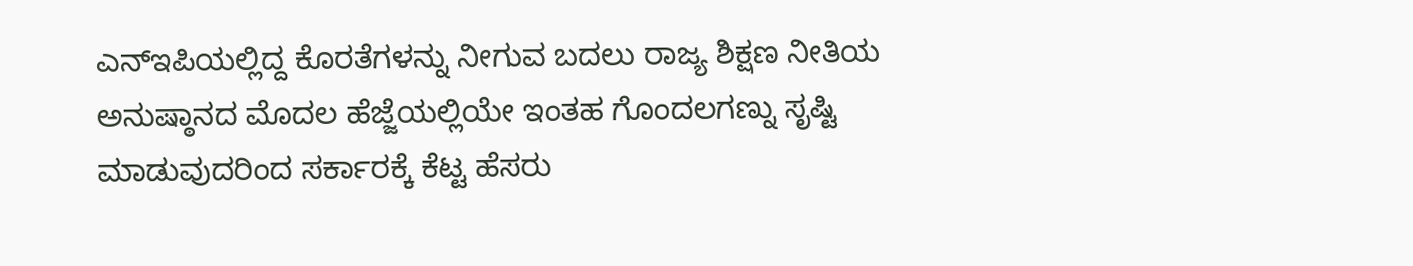ಎನ್‌ಇಪಿಯಲ್ಲಿದ್ದ ಕೊರತೆಗಳನ್ನು ನೀಗುವ ಬದಲು ರಾಜ್ಯ ಶಿಕ್ಷಣ ನೀತಿಯ ಅನುಷ್ಠಾನದ ಮೊದಲ ಹೆಜ್ಜೆಯಲ್ಲಿಯೇ ಇಂತಹ ಗೊಂದಲಗಣ್ನು ಸೃಷ್ಟಿ ಮಾಡುವುದರಿಂದ ಸರ್ಕಾರಕ್ಕೆ ಕೆಟ್ಟ ಹೆಸರು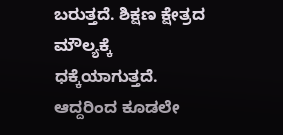ಬರುತ್ತದೆ. ಶಿಕ್ಷಣ ಕ್ಷೇತ್ರದ ಮೌಲ್ಯಕ್ಕೆ ಧಕ್ಕೆಯಾಗುತ್ತದೆ. ಆದ್ದರಿಂದ ಕೂಡಲೇ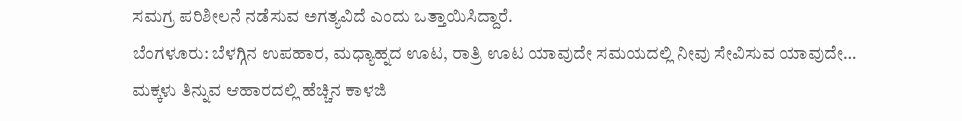ಸಮಗ್ರ ಪರಿಶೀಲನೆ ನಡೆಸುವ ಅಗತ್ಯವಿದೆ ಎಂದು ಒತ್ತಾಯಿಸಿದ್ದಾರೆ.
ಬೆಂಗಳೂರು: ಬೆಳಗ್ಗಿನ ಉಪಹಾರ, ಮಧ್ಯಾಹ್ನದ ಊಟ, ರಾತ್ರಿ ಊಟ ಯಾವುದೇ ಸಮಯದಲ್ಲಿ ನೀವು ಸೇವಿಸುವ ಯಾವುದೇ…
ಮಕ್ಕಳು ತಿನ್ನುವ ಆಹಾರದಲ್ಲಿ ಹೆಚ್ಚಿನ ಕಾಳಜಿ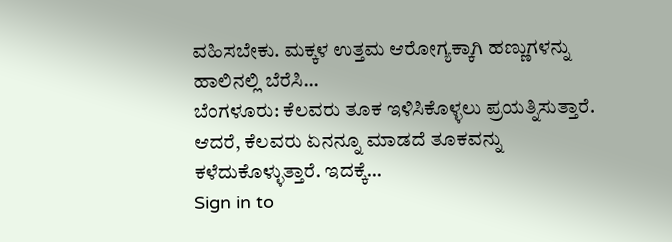ವಹಿಸಬೇಕು. ಮಕ್ಕಳ ಉತ್ತಮ ಆರೋಗ್ಯಕ್ಕಾಗಿ ಹಣ್ಣುಗಳನ್ನು ಹಾಲಿನಲ್ಲಿ ಬೆರೆಸಿ…
ಬೆಂಗಳೂರು: ಕೆಲವರು ತೂಕ ಇಳಿಸಿಕೊಳ್ಳಲು ಪ್ರಯತ್ನಿಸುತ್ತಾರೆ. ಆದರೆ, ಕೆಲವರು ಏನನ್ನೂ ಮಾಡದೆ ತೂಕವನ್ನು ಕಳೆದುಕೊಳ್ಳುತ್ತಾರೆ. ಇದಕ್ಕೆ…
Sign in to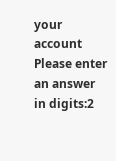your account
Please enter an answer in digits:2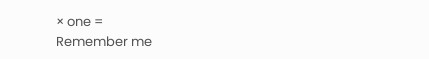× one =
Remember me